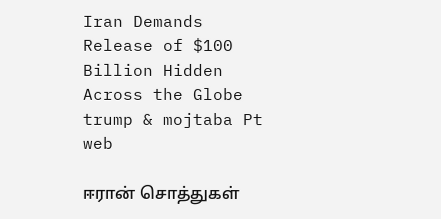Iran Demands Release of $100 Billion Hidden Across the Globe
trump & mojtaba Pt web

ஈரான் சொத்துகள்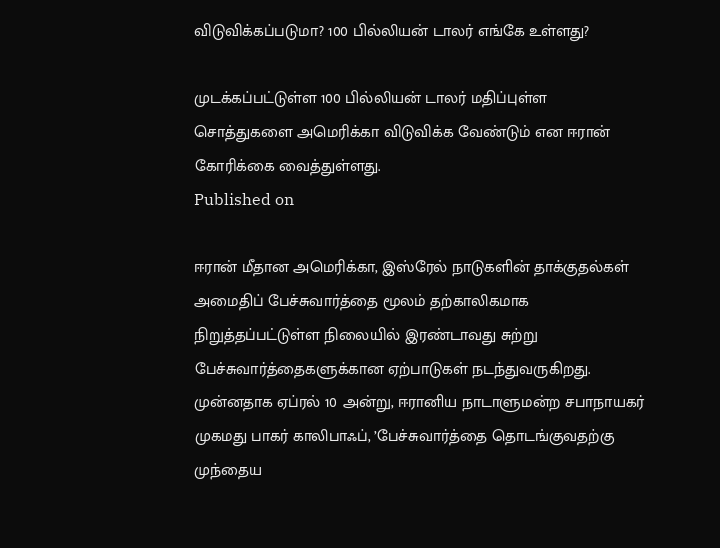விடுவிக்கப்படுமா? 100 பில்லியன் டாலர் எங்கே உள்ளது?

முடக்கப்பட்டுள்ள 100 பில்லியன் டாலர் மதிப்புள்ள சொத்துகளை அமெரிக்கா விடுவிக்க வேண்டும் என ஈரான் கோரிக்கை வைத்துள்ளது.
Published on

ஈரான் மீதான அமெரிக்கா, இஸ்ரேல் நாடுகளின் தாக்குதல்கள் அமைதிப் பேச்சுவார்த்தை மூலம் தற்காலிகமாக நிறுத்தப்பட்டுள்ள நிலையில் இரண்டாவது சுற்று பேச்சுவார்த்தைகளுக்கான ஏற்பாடுகள் நடந்துவருகிறது. முன்னதாக ஏப்ரல் 10 அன்று, ஈரானிய நாடாளுமன்ற சபாநாயகர் முகமது பாகர் காலிபாஃப், ’பேச்சுவார்த்தை தொடங்குவதற்கு முந்தைய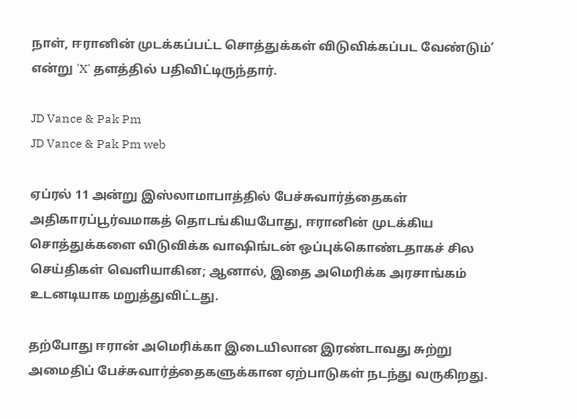நாள், ஈரானின் முடக்கப்பட்ட சொத்துக்கள் விடுவிக்கப்பட வேண்டும்’ என்று 'X' தளத்தில் பதிவிட்டிருந்தார்.

JD Vance & Pak Pm
JD Vance & Pak Pm web

ஏப்ரல் 11 அன்று இஸ்லாமாபாத்தில் பேச்சுவார்த்தைகள் அதிகாரப்பூர்வமாகத் தொடங்கியபோது, ஈரானின் முடக்கிய சொத்துக்களை விடுவிக்க வாஷிங்டன் ஒப்புக்கொண்டதாகச் சில செய்திகள் வெளியாகின; ஆனால், இதை அமெரிக்க அரசாங்கம் உடனடியாக மறுத்துவிட்டது.

தற்போது ஈரான் அமெரிக்கா இடையிலான இரண்டாவது சுற்று அமைதிப் பேச்சுவார்த்தைகளுக்கான ஏற்பாடுகள் நடந்து வருகிறது.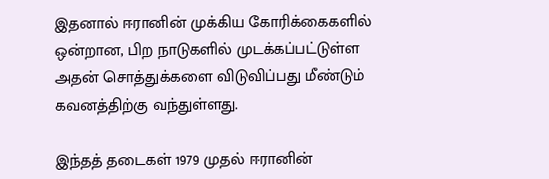இதனால் ஈரானின் முக்கிய கோரிக்கைகளில் ஒன்றான, பிற நாடுகளில் முடக்கப்பட்டுள்ள அதன் சொத்துக்களை விடுவிப்பது மீண்டும் கவனத்திற்கு வந்துள்ளது.

இந்தத் தடைகள் 1979 முதல் ஈரானின்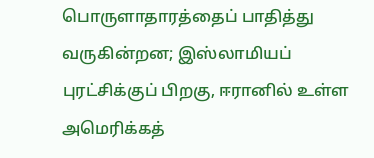பொருளாதாரத்தைப் பாதித்து வருகின்றன; இஸ்லாமியப் புரட்சிக்குப் பிறகு, ஈரானில் உள்ள அமெரிக்கத்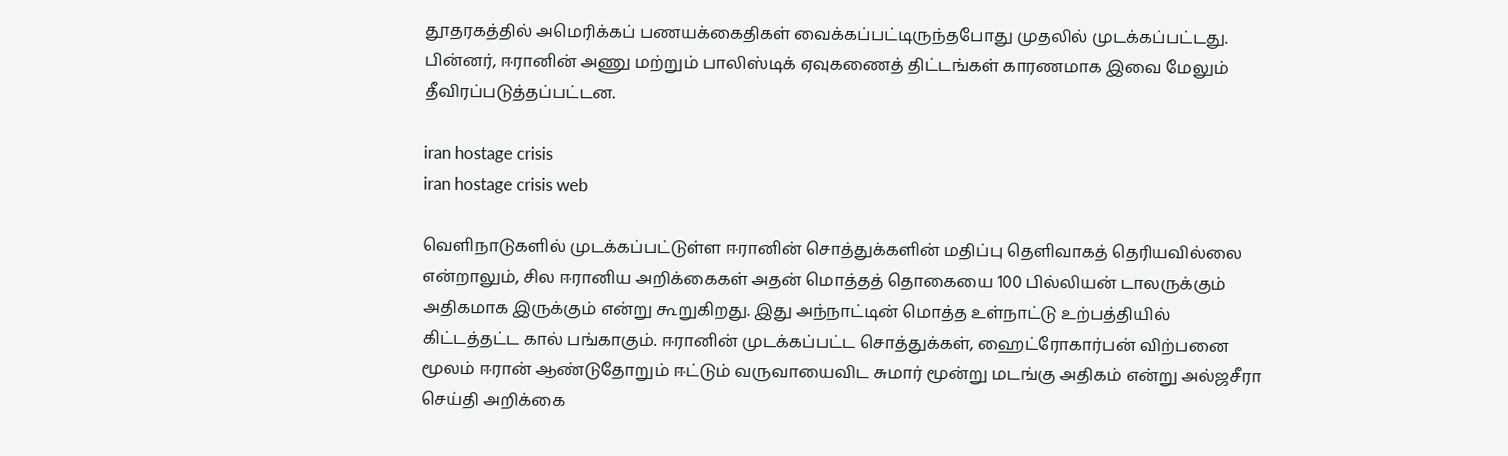தூதரகத்தில் அமெரிக்கப் பணயக்கைதிகள் வைக்கப்பட்டிருந்தபோது முதலில் முடக்கப்பட்டது. பின்னர், ஈரானின் அணு மற்றும் பாலிஸ்டிக் ஏவுகணைத் திட்டங்கள் காரணமாக இவை மேலும் தீவிரப்படுத்தப்பட்டன.

iran hostage crisis
iran hostage crisis web

வெளிநாடுகளில் முடக்கப்பட்டுள்ள ஈரானின் சொத்துக்களின் மதிப்பு தெளிவாகத் தெரியவில்லை என்றாலும், சில ஈரானிய அறிக்கைகள் அதன் மொத்தத் தொகையை 100 பில்லியன் டாலருக்கும் அதிகமாக இருக்கும் என்று கூறுகிறது. இது அந்நாட்டின் மொத்த உள்நாட்டு உற்பத்தியில் கிட்டத்தட்ட கால் பங்காகும். ஈரானின் முடக்கப்பட்ட சொத்துக்கள், ஹைட்ரோகார்பன் விற்பனை மூலம் ஈரான் ஆண்டுதோறும் ஈட்டும் வருவாயைவிட சுமார் மூன்று மடங்கு அதிகம் என்று அல்ஜசீரா செய்தி அறிக்கை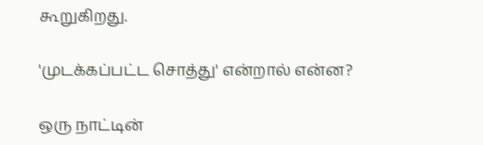கூறுகிறது.

'முடக்கப்பட்ட சொத்து' என்றால் என்ன?

ஒரு நாட்டின்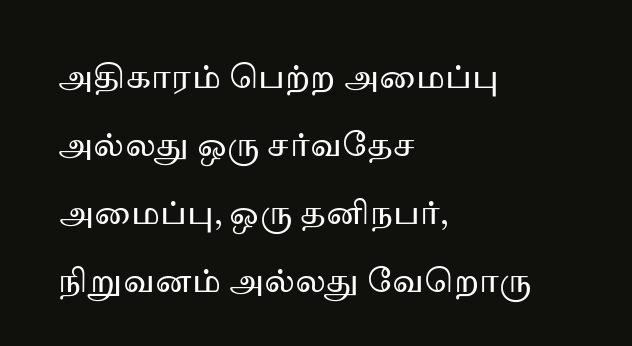அதிகாரம் பெற்ற அமைப்பு அல்லது ஒரு சர்வதேச அமைப்பு, ஒரு தனிநபர், நிறுவனம் அல்லது வேறொரு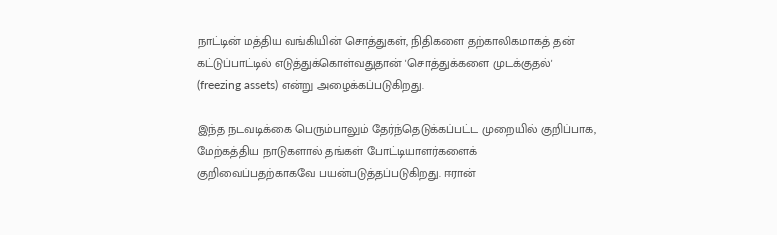நாட்டின் மத்திய வங்கியின் சொத்துகள், நிதிகளை தற்காலிகமாகத் தன் கட்டுப்பாட்டில் எடுத்துக்கொள்வதுதான் 'சொத்துக்களை முடக்குதல்' (freezing assets) என்று அழைக்கப்படுகிறது.

இந்த நடவடிக்கை பெரும்பாலும் தேர்ந்தெடுக்கப்பட்ட முறையில் குறிப்பாக, மேற்கத்திய நாடுகளால் தங்கள் போட்டியாளர்களைக் குறிவைப்பதற்காகவே பயன்படுத்தப்படுகிறது. ஈரான்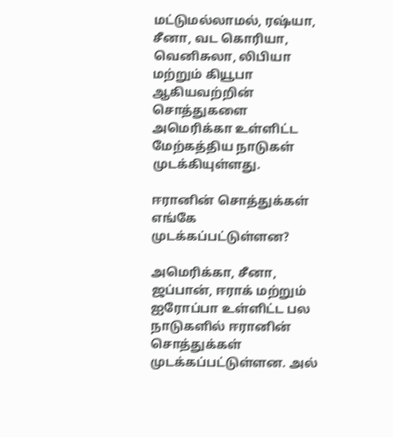மட்டுமல்லாமல், ரஷ்யா, சீனா, வட கொரியா, வெனிசுலா, லிபியா மற்றும் கியூபா ஆகியவற்றின் சொத்துகளை அமெரிக்கா உள்ளிட்ட மேற்கத்திய நாடுகள் முடக்கியுள்ளது.

ஈரானின் சொத்துக்கள் எங்கே முடக்கப்பட்டுள்ளன?

அமெரிக்கா, சீனா, ஜப்பான், ஈராக் மற்றும் ஐரோப்பா உள்ளிட்ட பல நாடுகளில் ஈரானின் சொத்துக்கள் முடக்கப்பட்டுள்ளன. அல்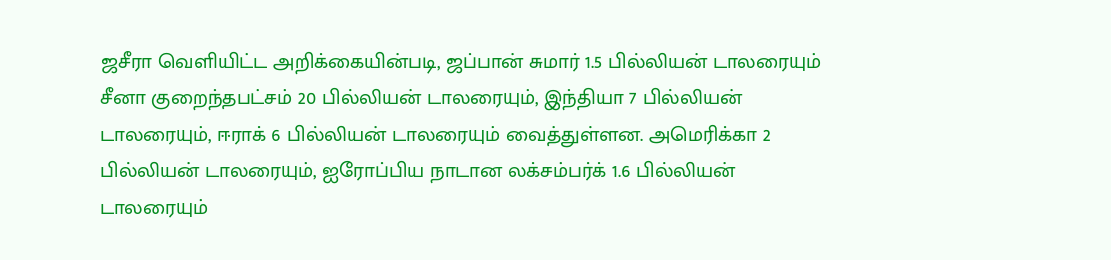ஜசீரா வெளியிட்ட அறிக்கையின்படி, ஜப்பான் சுமார் 1.5 பில்லியன் டாலரையும் சீனா குறைந்தபட்சம் 20 பில்லியன் டாலரையும், இந்தியா 7 பில்லியன் டாலரையும், ஈராக் 6 பில்லியன் டாலரையும் வைத்துள்ளன. அமெரிக்கா 2 பில்லியன் டாலரையும், ஐரோப்பிய நாடான லக்சம்பர்க் 1.6 பில்லியன் டாலரையும்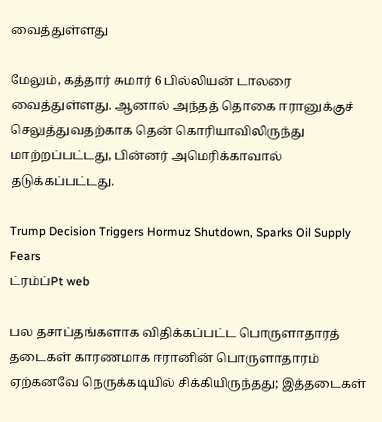வைத்துள்ளது

மேலும், கத்தார் சுமார் 6 பில்லியன் டாலரை வைத்துள்ளது. ஆனால் அந்தத் தொகை ஈரானுக்குச் செலுத்துவதற்காக தென் கொரியாவிலிருந்து மாற்றப்பட்டது, பின்னர் அமெரிக்காவால் தடுக்கப்பட்டது.

Trump Decision Triggers Hormuz Shutdown, Sparks Oil Supply Fears
ட்ரம்ப்Pt web

பல தசாப்தங்களாக விதிக்கப்பட்ட பொருளாதாரத் தடைகள் காரணமாக ஈரானின் பொருளாதாரம் ஏற்கனவே நெருக்கடியில் சிக்கியிருந்தது; இத்தடைகள்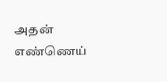அதன் எண்ணெய்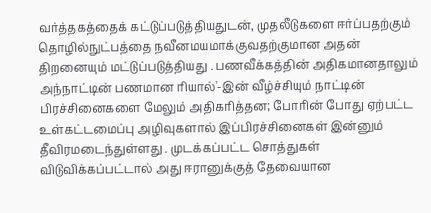வர்த்தகத்தைக் கட்டுப்படுத்தியதுடன், முதலீடுகளை ஈர்ப்பதற்கும் தொழில்நுட்பத்தை நவீனமயமாக்குவதற்குமான அதன் திறனையும் மட்டுப்படுத்தியது . பணவீக்கத்தின் அதிகமானதாலும் அந்நாட்டின் பணமான ரியால்'-இன் வீழ்ச்சியும் நாட்டின் பிரச்சினைகளை மேலும் அதிகரித்தன; போரின் போது ஏற்பட்ட உள்கட்டமைப்பு அழிவுகளால் இப்பிரச்சினைகள் இன்னும் தீவிரமடைந்துள்ளது . முடக்கப்பட்ட சொத்துகள் விடுவிக்கப்பட்டால் அது ஈரானுக்குத் தேவையான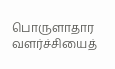பொருளாதார வளர்ச்சியைத்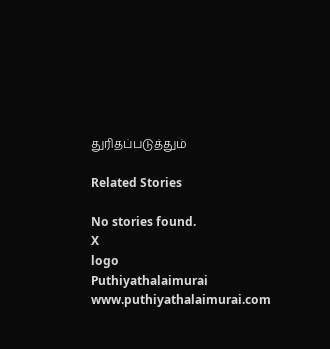துரிதப்படுத்தும்

Related Stories

No stories found.
X
logo
Puthiyathalaimurai
www.puthiyathalaimurai.com